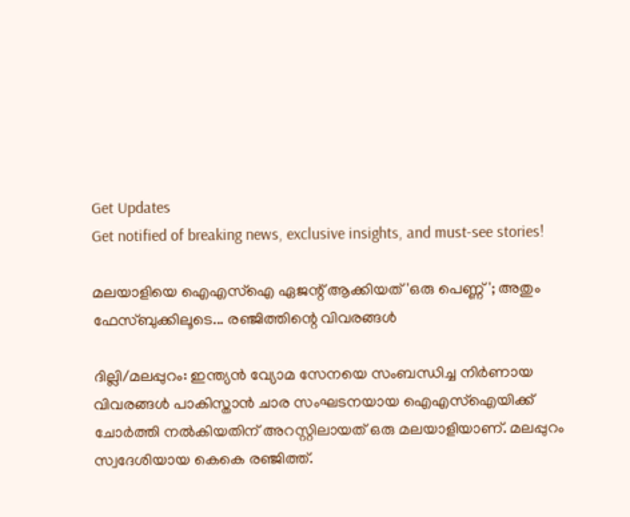Get Updates
Get notified of breaking news, exclusive insights, and must-see stories!

മലയാളിയെ ഐഎസ്‌ഐ ഏജന്റ് ആക്കിയത് 'ഒരു പെണ്ണ്'; അതും ഫേസ്ബുക്കിലൂടെ... രഞ്ജിത്തിന്റെ വിവരങ്ങള്‍

ദില്ലി/മലപ്പുറം: ഇന്ത്യന്‍ വ്യോമ സേനയെ സംബന്ധിച്ച നിര്‍ണായ വിവരങ്ങള്‍ പാകിസ്താന്‍ ചാര സംഘടനയായ ഐഎസ്‌ഐയിക്ക് ചോര്‍ത്തി നല്‍കിയതിന് അറസ്റ്റിലായത് ഒരു മലയാളിയാണ്. മലപ്പുറം സ്വദേശിയായ കെകെ രഞ്ജിത്ത്.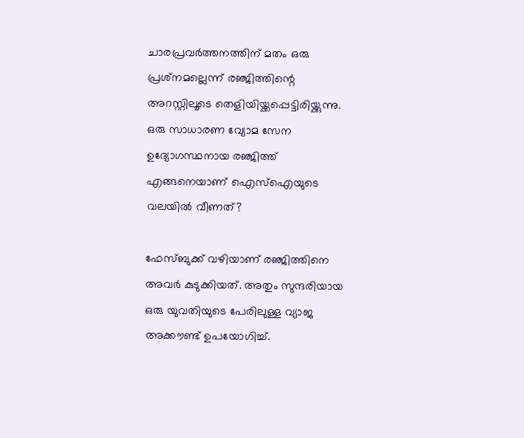ചാരപ്രവര്‍ത്തനത്തിന് മതം ഒരു പ്രശ്‌നമല്ലെന്ന് രഞ്ജിത്തിന്റെ അറസ്റ്റിലൂടെ തെളിയിയ്ക്കപ്പെട്ടിരിയ്ക്കുന്നു. ഒരു സാധാരണ വ്യോമ സേന ഉദ്യോഗസ്ഥനായ രഞ്ജിത്ത് എങ്ങനെയാണ് ഐസ്‌ഐയുടെ വലയില്‍ വീണത്?

ഫേസ്ബുക്ക് വഴിയാണ് രഞ്ജിത്തിനെ അവര്‍ കുടുക്കിയത്. അതും സുന്ദരിയായ ഒരു യുവതിയുടെ പേരിലുള്ള വ്യാജ അക്കൗണ്ട് ഉപയോഗിച്ച്.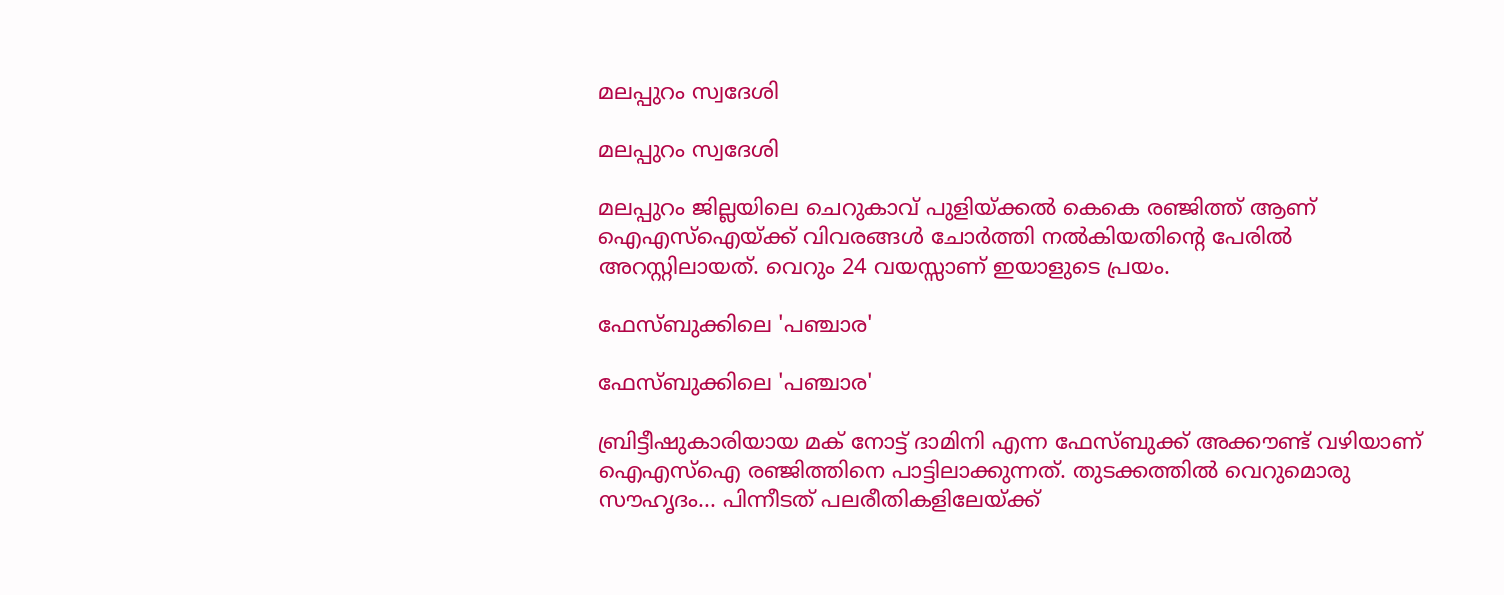മലപ്പുറം സ്വദേശി

മലപ്പുറം സ്വദേശി

മലപ്പുറം ജില്ലയിലെ ചെറുകാവ് പുളിയ്ക്കല്‍ കെകെ രഞ്ജിത്ത് ആണ് ഐഎസ്‌ഐയ്ക്ക് വിവരങ്ങള്‍ ചോര്‍ത്തി നല്‍കിയതിന്റെ പേരില്‍ അറസ്റ്റിലായത്. വെറും 24 വയസ്സാണ് ഇയാളുടെ പ്രയം.

ഫേസ്ബുക്കിലെ 'പഞ്ചാര'

ഫേസ്ബുക്കിലെ 'പഞ്ചാര'

ബ്രിട്ടീഷുകാരിയായ മക് നോട്ട് ദാമിനി എന്ന ഫേസ്ബുക്ക് അക്കൗണ്ട് വഴിയാണ് ഐഎസ്‌ഐ രഞ്ജിത്തിനെ പാട്ടിലാക്കുന്നത്. തുടക്കത്തില്‍ വെറുമൊരു സൗഹൃദം... പിന്നീടത് പലരീതികളിലേയ്ക്ക്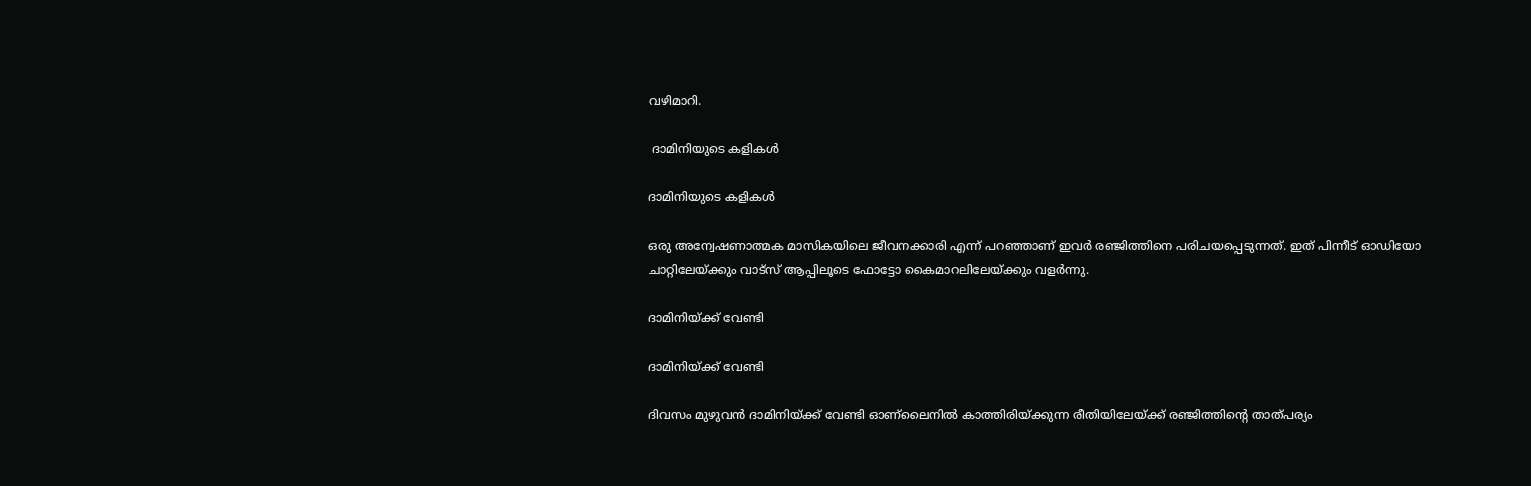വഴിമാറി.

 ദാമിനിയുടെ കളികള്‍

ദാമിനിയുടെ കളികള്‍

ഒരു അന്വേഷണാത്മക മാസികയിലെ ജീവനക്കാരി എന്ന് പറഞ്ഞാണ് ഇവര്‍ രഞ്ജിത്തിനെ പരിചയപ്പെടുന്നത്. ഇത് പിന്നീട് ഓഡിയോ ചാറ്റിലേയ്ക്കും വാട്‌സ് ആപ്പിലൂടെ ഫോട്ടോ കൈമാറലിലേയ്ക്കും വളര്‍ന്നു.

ദാമിനിയ്ക്ക് വേണ്ടി

ദാമിനിയ്ക്ക് വേണ്ടി

ദിവസം മുഴുവന്‍ ദാമിനിയ്ക്ക് വേണ്ടി ഓണ്‌ലൈനില്‍ കാത്തിരിയ്ക്കുന്ന രീതിയിലേയ്ക്ക് രഞ്ജിത്തിന്റെ താത്പര്യം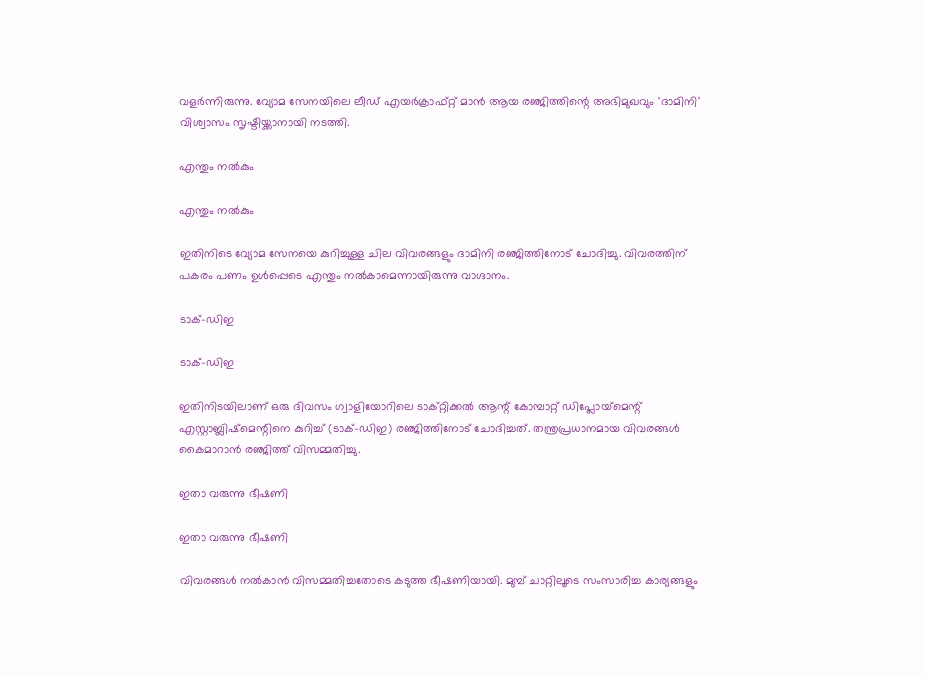വളര്‍ന്നിരുന്നു. വ്യോമ സേനയിലെ ലീഡ് എയര്‍ക്രാഫ്റ്റ് മാന്‍ ആയ രഞ്ജിത്തിന്റെ അഭിമുഖവും 'ദാമിനി' വിശ്വാസം സൃഷ്ടിയ്ക്കാനായി നടത്തി.

എന്തും നല്‍കും

എന്തും നല്‍കും

ഇതിനിടെ വ്യോമ സേനയെ കുറിച്ചുള്ള ചില വിവരങ്ങളും ദാമിനി രഞ്ജിത്തിനോട് ചോദിച്ചു. വിവരത്തിന് പകരം പണം ഉള്‍പ്പെടെ എന്തും നല്‍കാമെന്നായിരുന്നു വാഗ്ദാനം.

ടാക്-ഡിഇ

ടാക്-ഡിഇ

ഇതിനിടയിലാണ് ഒരു ദിവസം ഗ്വാളിയോറിലെ ടാക്റ്റിക്കല്‍ ആന്റ് കോമ്പാറ്റ് ഡിപ്ലോയ്‌മെന്റ് എസ്റ്റാബ്ലിഷ്‌മെന്റിനെ കുറിച്ച് (ടാക്-ഡിഇ) രഞ്ജിത്തിനോട് ചോദിച്ചത്. തന്ത്രപ്രധാനമായ വിവരങ്ങള്‍ കൈമാറാന്‍ രഞ്ജിത്ത് വിസമ്മതിച്ചു.

ഇതാ വരുന്നു ഭീഷണി

ഇതാ വരുന്നു ഭീഷണി

വിവരങ്ങള്‍ നല്‍കാന്‍ വിസമ്മതിച്ചതോടെ കടുത്ത ഭീഷണിയായി. മുമ്പ് ചാറ്റിലൂടെ സംസാരിച്ച കാര്യങ്ങളും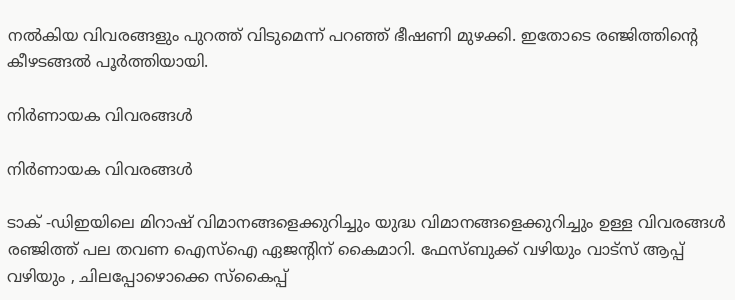നല്‍കിയ വിവരങ്ങളും പുറത്ത് വിടുമെന്ന് പറഞ്ഞ് ഭീഷണി മുഴക്കി. ഇതോടെ രഞ്ജിത്തിന്റെ കീഴടങ്ങല്‍ പൂര്‍ത്തിയായി.

നിര്‍ണായക വിവരങ്ങള്‍

നിര്‍ണായക വിവരങ്ങള്‍

ടാക് -ഡിഇയിലെ മിറാഷ് വിമാനങ്ങളെക്കുറിച്ചും യുദ്ധ വിമാനങ്ങളെക്കുറിച്ചും ഉള്ള വിവരങ്ങള്‍ രഞ്ജിത്ത് പല തവണ ഐസ്‌ഐ ഏജന്റിന് കൈമാറി. ഫേസ്ബുക്ക് വഴിയും വാട്‌സ് ആപ്പ് വഴിയും , ചിലപ്പോഴൊക്കെ സ്‌കൈപ്പ്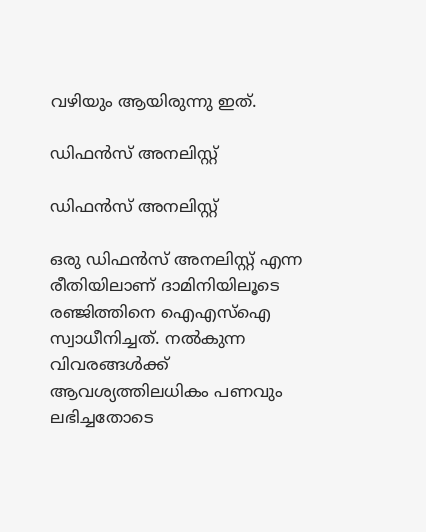വഴിയും ആയിരുന്നു ഇത്.

ഡിഫന്‍സ് അനലിസ്റ്റ്

ഡിഫന്‍സ് അനലിസ്റ്റ്

ഒരു ഡിഫന്‍സ് അനലിസ്റ്റ് എന്ന രീതിയിലാണ് ദാമിനിയിലൂടെ രഞ്ജിത്തിനെ ഐഎസ്‌ഐ സ്വാധീനിച്ചത്. നല്‍കുന്ന വിവരങ്ങള്‍ക്ക് ആവശ്യത്തിലധികം പണവും ലഭിച്ചതോടെ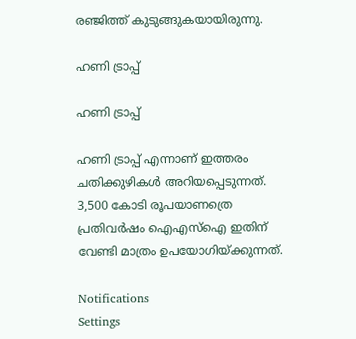രഞ്ജിത്ത് കുടുങ്ങുകയായിരുന്നു.

ഹണി ട്രാപ്പ്

ഹണി ട്രാപ്പ്

ഹണി ട്രാപ്പ് എന്നാണ് ഇത്തരം ചതിക്കുഴികള്‍ അറിയപ്പെടുന്നത്. 3,500 കോടി രൂപയാണത്രെ പ്രതിവര്‍ഷം ഐഎസ്‌ഐ ഇതിന് വേണ്ടി മാത്രം ഉപയോഗിയ്ക്കുന്നത്.

Notifications
Settings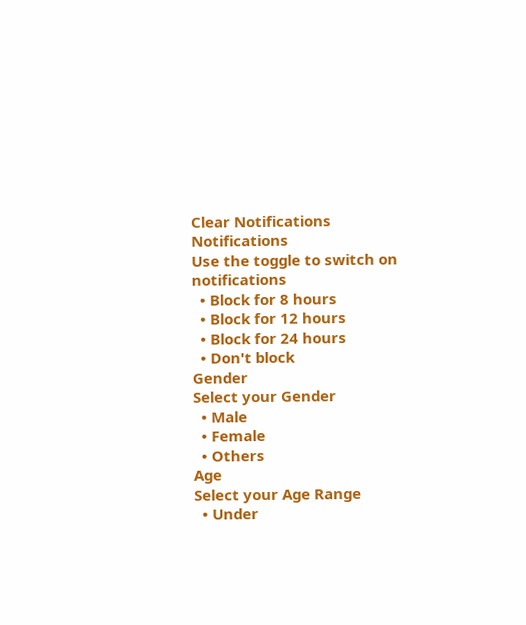Clear Notifications
Notifications
Use the toggle to switch on notifications
  • Block for 8 hours
  • Block for 12 hours
  • Block for 24 hours
  • Don't block
Gender
Select your Gender
  • Male
  • Female
  • Others
Age
Select your Age Range
  • Under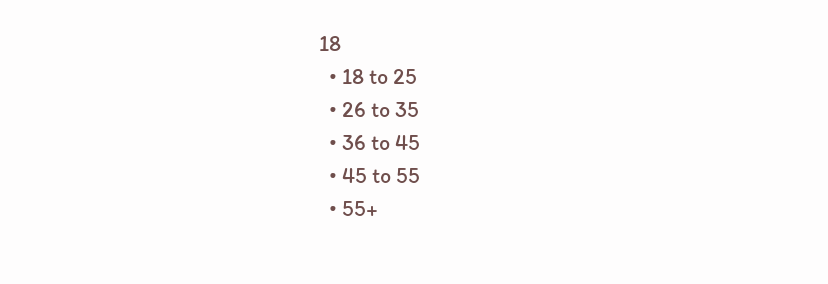18
  • 18 to 25
  • 26 to 35
  • 36 to 45
  • 45 to 55
  • 55+